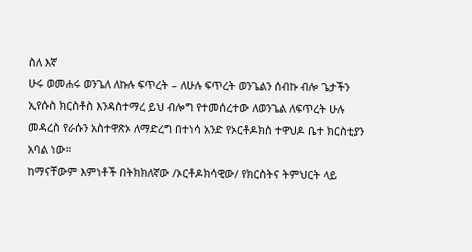ስለ እኛ
ሁሩ ወመሐሩ ወንጌለ ለኩሉ ፍጥረት – ለሁሉ ፍጥረት ወንጌልን ሰብኩ ብሎ ጌታችን ኢየሱስ ክርስቶስ እንዳስተማረ ይህ ብሎግ የተመሰረተው ለወንጌል ለፍጥረት ሁሉ መዳረስ የራሱን አስተዋጽኦ ለማድረግ በተነሳ አንድ የኦርቶዶክስ ተዋህዶ ቤተ ክርስቲያን አባል ነው።
ከማናቸውም እምነቶች በትክክለኛው /ኦርቶዶክሳዊው/ የክርስትና ትምህርት ላይ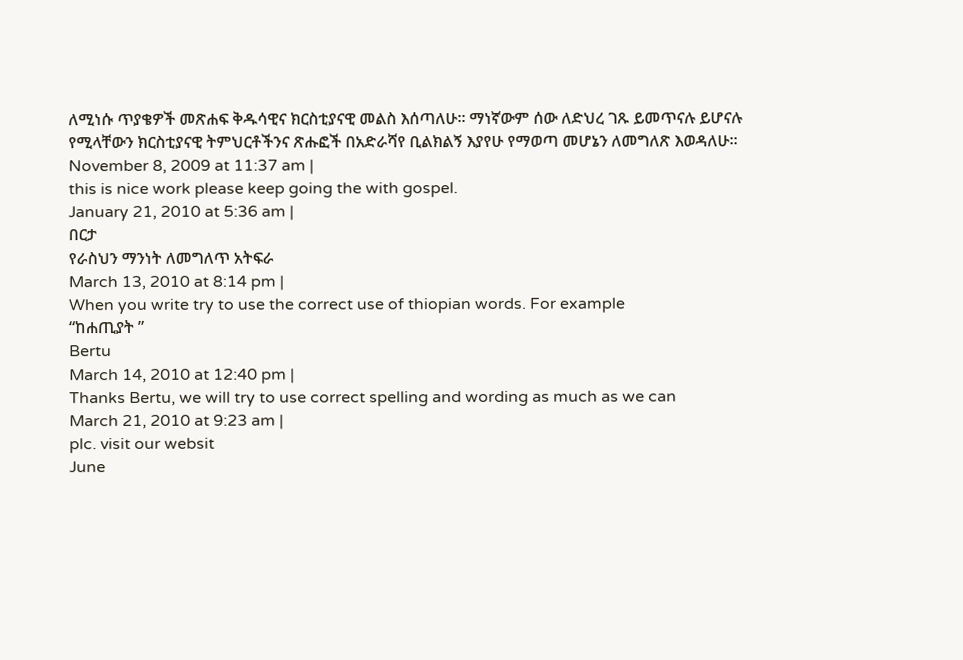ለሚነሱ ጥያቄዎች መጽሐፍ ቅዱሳዊና ክርስቲያናዊ መልስ እሰጣለሁ። ማነኛውም ሰው ለድህረ ገጹ ይመጥናሉ ይሆናሉ የሚላቸውን ክርስቲያናዊ ትምህርቶችንና ጽሑፎች በአድራሻየ ቢልክልኝ እያየሁ የማወጣ መሆኔን ለመግለጽ እወዳለሁ።
November 8, 2009 at 11:37 am |
this is nice work please keep going the with gospel.
January 21, 2010 at 5:36 am |
በርታ
የራስህን ማንነት ለመግለጥ አትፍራ
March 13, 2010 at 8:14 pm |
When you write try to use the correct use of thiopian words. For example
“ከሐጢያት ”
Bertu
March 14, 2010 at 12:40 pm |
Thanks Bertu, we will try to use correct spelling and wording as much as we can
March 21, 2010 at 9:23 am |
plc. visit our websit
June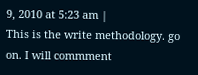9, 2010 at 5:23 am |
This is the write methodology. go on. I will commment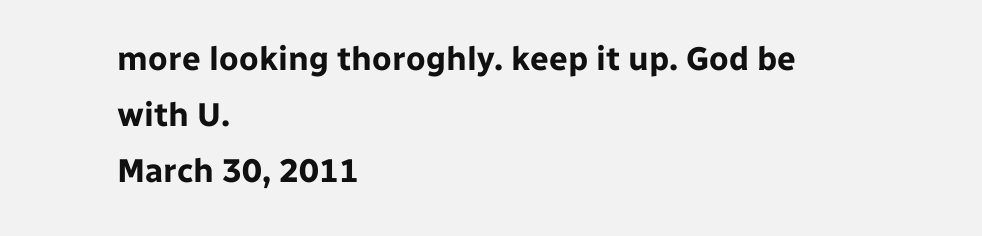more looking thoroghly. keep it up. God be with U.
March 30, 2011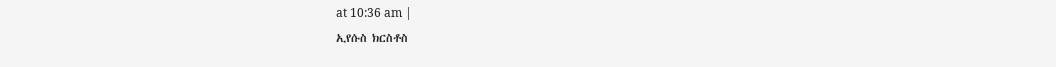at 10:36 am |
ኢየሱስ ክርስቶስ